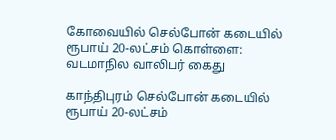கோவையில் செல்போன் கடையில் ரூபாய் 20-லட்சம் கொள்ளை: வடமாநில வாலிபர் கைது

காந்திபுரம் செல்போன் கடையில் ரூபாய் 20-லட்சம்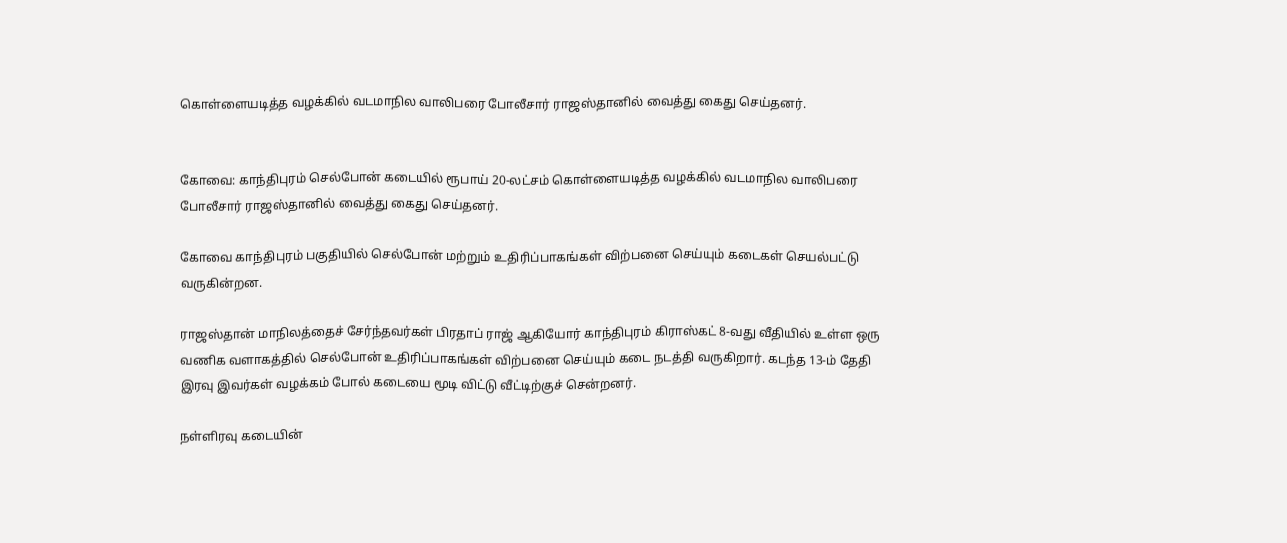கொள்ளையடித்த வழக்கில் வடமாநில வாலிபரை போலீசார் ராஜஸ்தானில் வைத்து கைது செய்தனர்.


கோவை: காந்திபுரம் செல்போன் கடையில் ரூபாய் 20-லட்சம் கொள்ளையடித்த வழக்கில் வடமாநில வாலிபரை போலீசார் ராஜஸ்தானில் வைத்து கைது செய்தனர்.

கோவை காந்திபுரம் பகுதியில் செல்போன் மற்றும் உதிரிப்பாகங்கள் விற்பனை செய்யும் கடைகள் செயல்பட்டு வருகின்றன.

ராஜஸ்தான் மாநிலத்தைச் சேர்ந்தவர்கள் பிரதாப் ராஜ் ஆகியோர் காந்திபுரம் கிராஸ்கட் 8-வது வீதியில் உள்ள ஒரு வணிக வளாகத்தில் செல்போன் உதிரிப்பாகங்கள் விற்பனை செய்யும் கடை நடத்தி வருகிறார். கடந்த 13-ம் தேதி இரவு இவர்கள் வழக்கம் போல் கடையை மூடி விட்டு வீட்டிற்குச் சென்றனர்.

நள்ளிரவு கடையின்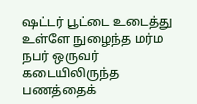ஷட்டர் பூட்டை உடைத்து உள்ளே நுழைந்த மர்ம நபர் ஒருவர் கடையிலிருந்த பணத்தைக்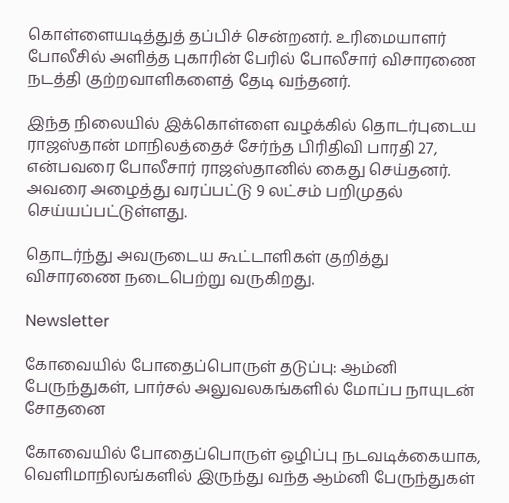கொள்ளையடித்துத் தப்பிச் சென்றனர். உரிமையாளர் போலீசில் அளித்த புகாரின் பேரில் போலீசார் விசாரணை நடத்தி குற்றவாளிகளைத் தேடி வந்தனர்.

இந்த நிலையில் இக்கொள்ளை வழக்கில் தொடர்புடைய ராஜஸ்தான் மாநிலத்தைச் சேர்ந்த பிரிதிவி பாரதி 27, என்பவரை போலீசார் ராஜஸ்தானில் கைது செய்தனர். அவரை அழைத்து வரப்பட்டு 9 லட்சம் பறிமுதல் செய்யப்பட்டுள்ளது.

தொடர்ந்து அவருடைய கூட்டாளிகள் குறித்து விசாரணை நடைபெற்று வருகிறது.

Newsletter

கோவையில் போதைப்பொருள் தடுப்பு: ஆம்னி பேருந்துகள், பார்சல் அலுவலகங்களில் மோப்ப நாயுடன் சோதனை

கோவையில் போதைப்பொருள் ஒழிப்பு நடவடிக்கையாக, வெளிமாநிலங்களில் இருந்து வந்த ஆம்னி பேருந்துகள்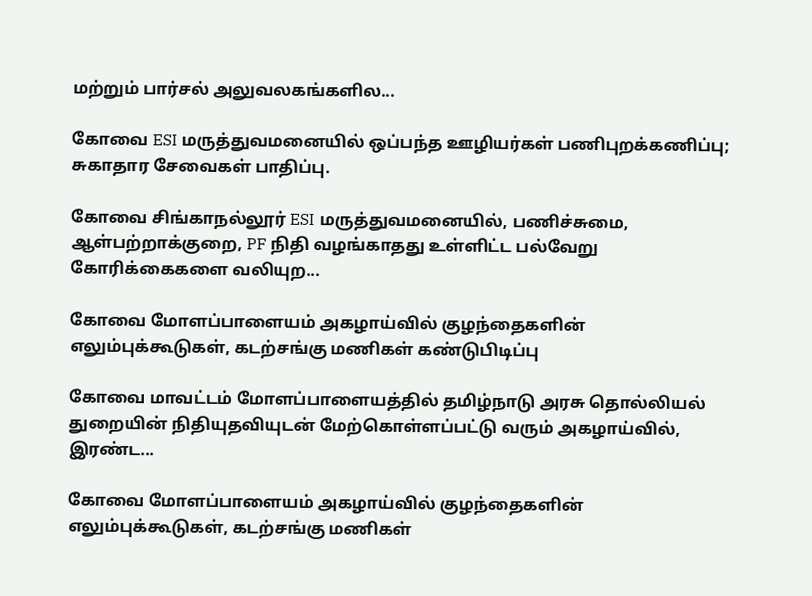மற்றும் பார்சல் அலுவலகங்களில...

கோவை ESI மருத்துவமனையில் ஒப்பந்த ஊழியர்கள் பணிபுறக்கணிப்பு; சுகாதார சேவைகள் பாதிப்பு.

கோவை சிங்காநல்லூர் ESI மருத்துவமனையில், பணிச்சுமை, ஆள்பற்றாக்குறை, PF நிதி வழங்காதது உள்ளிட்ட பல்வேறு கோரிக்கைகளை வலியுற...

கோவை மோளப்பாளையம் அகழாய்வில் குழந்தைகளின் எலும்புக்கூடுகள், கடற்சங்கு மணிகள் கண்டுபிடிப்பு

கோவை மாவட்டம் மோளப்பாளையத்தில் தமிழ்நாடு அரசு தொல்லியல் துறையின் நிதியுதவியுடன் மேற்கொள்ளப்பட்டு வரும் அகழாய்வில், இரண்ட...

கோவை மோளப்பாளையம் அகழாய்வில் குழந்தைகளின் எலும்புக்கூடுகள், கடற்சங்கு மணிகள்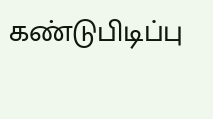கண்டுபிடிப்பு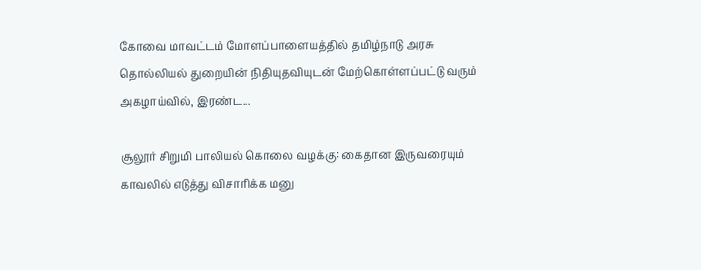கோவை மாவட்டம் மோளப்பாளையத்தில் தமிழ்நாடு அரசு தொல்லியல் துறையின் நிதியுதவியுடன் மேற்கொள்ளப்பட்டு வரும் அகழாய்வில், இரண்ட...

சூலூர் சிறுமி பாலியல் கொலை வழக்கு: கைதான இருவரையும் காவலில் எடுத்து விசாரிக்க மனு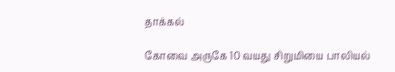தாக்கல்

கோவை அருகே 10 வயது சிறுமியை பாலியல்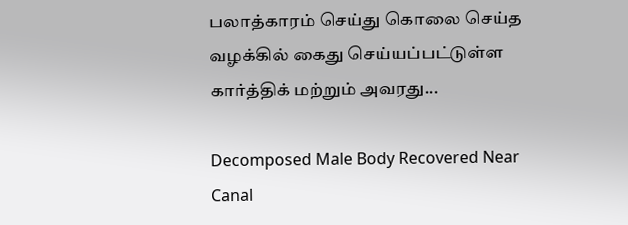பலாத்காரம் செய்து கொலை செய்த வழக்கில் கைது செய்யப்பட்டுள்ள கார்த்திக் மற்றும் அவரது...

Decomposed Male Body Recovered Near Canal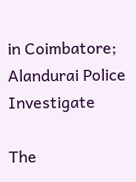in Coimbatore; Alandurai Police Investigate

The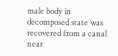male body in decomposed state was recovered from a canal near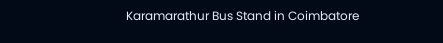Karamarathur Bus Stand in Coimbatore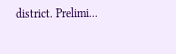district. Prelimi...